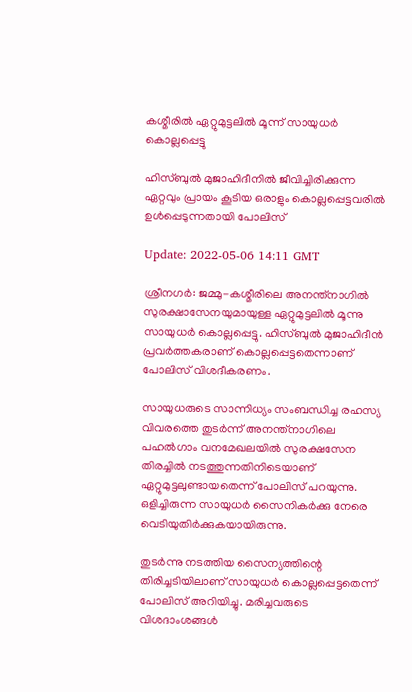കശ്മീരിൽ ഏറ്റുമുട്ടലിൽ മൂന്ന് സായുധർ കൊല്ലപ്പെട്ടു

ഹിസ്ബുൽ മുജാഹിദീനിൽ ജീവിച്ചിരിക്കുന്ന ഏറ്റവും പ്രായം കൂടിയ ഒരാളും കൊല്ലപ്പെട്ടവരിൽ ഉൾപ്പെടുന്നതായി പോലിസ്

Update: 2022-05-06 14:11 GMT

ശ്രീനഗർ: ജമ്മു-കശ്മീരിലെ അനന്ത്നാഗിൽ സുരക്ഷാസേനയുമായുള്ള ഏറ്റുമുട്ടലിൽ മൂന്നു സായുധർ കൊല്ലപ്പെട്ടു. ഹിസ്ബുൽ മുജാഹിദീൻ പ്രവർത്തകരാണ് കൊല്ലപ്പെട്ടതെന്നാണ് പോലിസ് വിശദീകരണം.

സായുധരുടെ സാന്നിധ്യം സംബന്ധിച്ച രഹസ്യ വിവരത്തെ തുടർന്ന് അനന്ത്നാഗിലെ പഹൽഗാം വനമേഖലയിൽ സുരക്ഷസേന തിരച്ചിൽ നടത്തുന്നതിനിടെയാണ് ഏറ്റുമുട്ടലുണ്ടായതെന്ന് പോലിസ് പറയുന്നു. ഒളിച്ചിരുന്ന സായുധർ സൈനികർക്കു നേരെ വെടിയുതിർക്കുകയായിരുന്നു.

തുടർന്നു നടത്തിയ സൈന്യത്തിന്റെ തിരിച്ചടിയിലാണ് സായുധർ കൊല്ലപ്പെട്ടതെന്ന് പോലിസ് അറിയിച്ചു. മരിച്ചവരുടെ വിശദാംശങ്ങൾ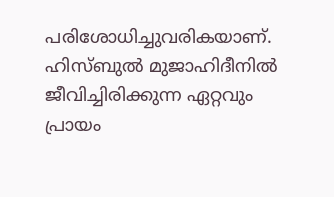പരിശോധിച്ചുവരികയാണ്. ഹിസ്ബുൽ മുജാഹിദീനിൽ ജീവിച്ചിരിക്കുന്ന ഏറ്റവും പ്രായം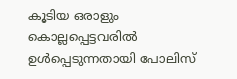കൂടിയ ഒരാളും കൊല്ലപ്പെട്ടവരിൽ ഉൾപ്പെടുന്നതായി പോലിസ്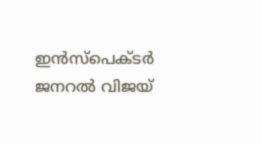ഇൻസ്പെക്ടർ ജനറൽ വിജയ്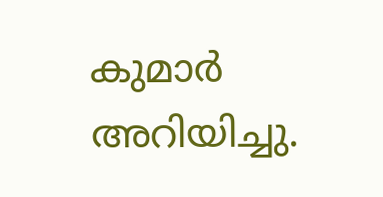കുമാർ അറിയിച്ചു.